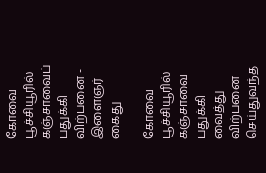கோவை பூச்சியூரில் கஞ்சாவைப் பதுக்கி விற்பனை - இளைஞர் கைது

கோவை பூச்சியூரில் கஞ்சாவை பதுக்கி வைத்து விற்பனை செய்துவந்த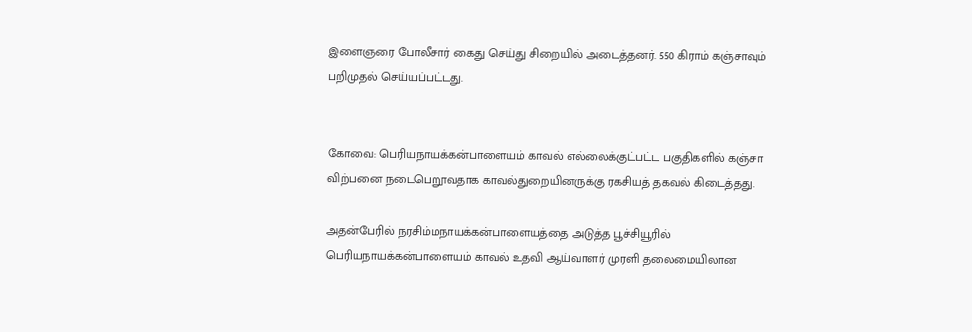இளைஞரை போலீசார் கைது செய்து சிறையில் அடைத்தனர். 550 கிராம் கஞ்சாவும் பறிமுதல் செய்யப்பட்டது.


கோவை: பெரியநாயக்கன்பாளையம் காவல் எல்லைக்குட்பட்ட பகுதிகளில் கஞ்சா விற்பனை நடைபெறூவதாக காவல்துறையினருக்கு ரகசியத் தகவல் கிடைத்தது.

அதன்பேரில் நரசிம்மநாயக்கன்பாளையத்தை அடுத்த பூச்சியூரில் பெரியநாயக்கன்பாளையம் காவல் உதவி ஆய்வாளர் முரளி தலைமையிலான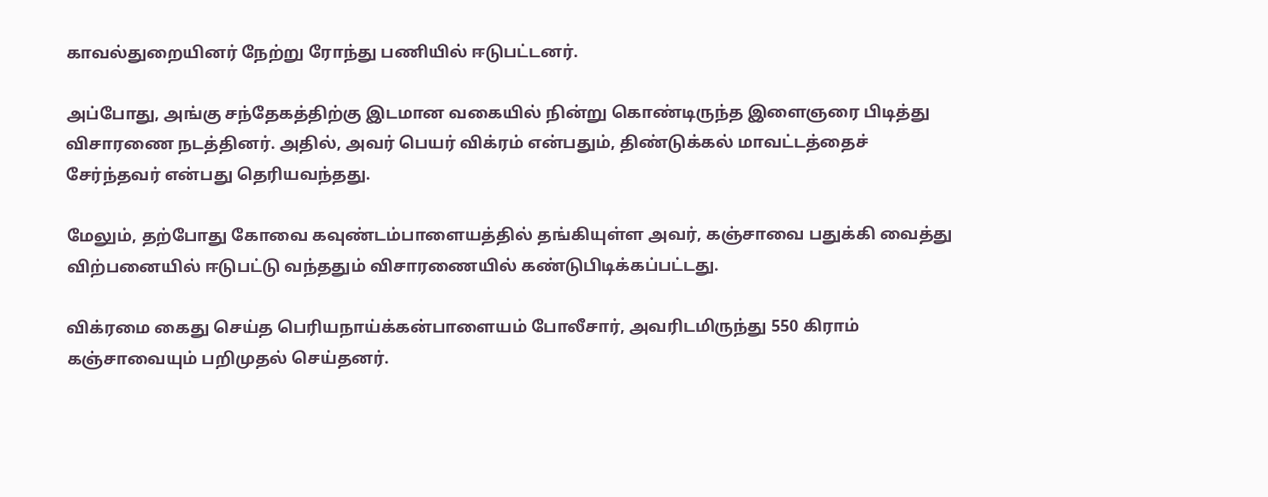காவல்துறையினர் நேற்று ரோந்து பணியில் ஈடுபட்டனர்.

அப்போது, அங்கு சந்தேகத்திற்கு இடமான வகையில் நின்று கொண்டிருந்த இளைஞரை பிடித்து விசாரணை நடத்தினர். அதில், அவர் பெயர் விக்ரம் என்பதும், திண்டுக்கல் மாவட்டத்தைச் சேர்ந்தவர் என்பது தெரியவந்தது.

மேலும், தற்போது கோவை கவுண்டம்பாளையத்தில் தங்கியுள்ள அவர், கஞ்சாவை பதுக்கி வைத்து விற்பனையில் ஈடுபட்டு வந்ததும் விசாரணையில் கண்டுபிடிக்கப்பட்டது.

விக்ரமை கைது செய்த பெரியநாய்க்கன்பாளையம் போலீசார், அவரிடமிருந்து 550 கிராம் கஞ்சாவையும் பறிமுதல் செய்தனர்.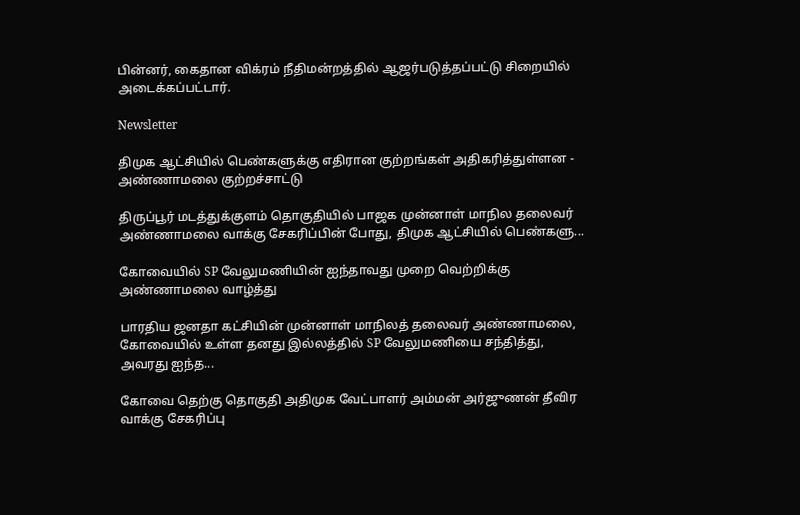பின்னர், கைதான விக்ரம் நீதிமன்றத்தில் ஆஜர்படுத்தப்பட்டு சிறையில் அடைக்கப்பட்டார்.

Newsletter

திமுக ஆட்சியில் பெண்களுக்கு எதிரான குற்றங்கள் அதிகரித்துள்ளன - அண்ணாமலை குற்றச்சாட்டு

திருப்பூர் மடத்துக்குளம் தொகுதியில் பாஜக முன்னாள் மாநில தலைவர் அண்ணாமலை வாக்கு சேகரிப்பின் போது, திமுக ஆட்சியில் பெண்களு...

கோவையில் SP வேலுமணியின் ஐந்தாவது முறை வெற்றிக்கு அண்ணாமலை வாழ்த்து

பாரதிய ஜனதா கட்சியின் முன்னாள் மாநிலத் தலைவர் அண்ணாமலை, கோவையில் உள்ள தனது இல்லத்தில் SP வேலுமணியை சந்தித்து, அவரது ஐந்த...

கோவை தெற்கு தொகுதி அதிமுக வேட்பாளர் அம்மன் அர்ஜுணன் தீவிர வாக்கு சேகரிப்பு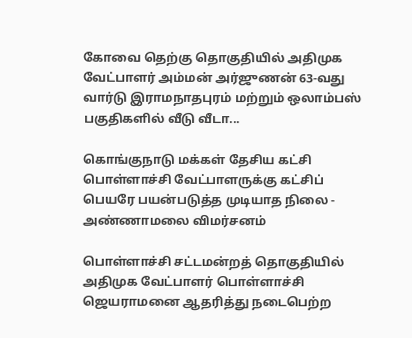கோவை தெற்கு தொகுதியில் அதிமுக வேட்பாளர் அம்மன் அர்ஜுணன் 63-வது வார்டு இராமநாதபுரம் மற்றும் ஒலாம்பஸ் பகுதிகளில் வீடு வீடா...

கொங்குநாடு மக்கள் தேசிய கட்சி பொள்ளாச்சி வேட்பாளருக்கு கட்சிப் பெயரே பயன்படுத்த முடியாத நிலை - அண்ணாமலை விமர்சனம்

பொள்ளாச்சி சட்டமன்றத் தொகுதியில் அதிமுக வேட்பாளர் பொள்ளாச்சி ஜெயராமனை ஆதரித்து நடைபெற்ற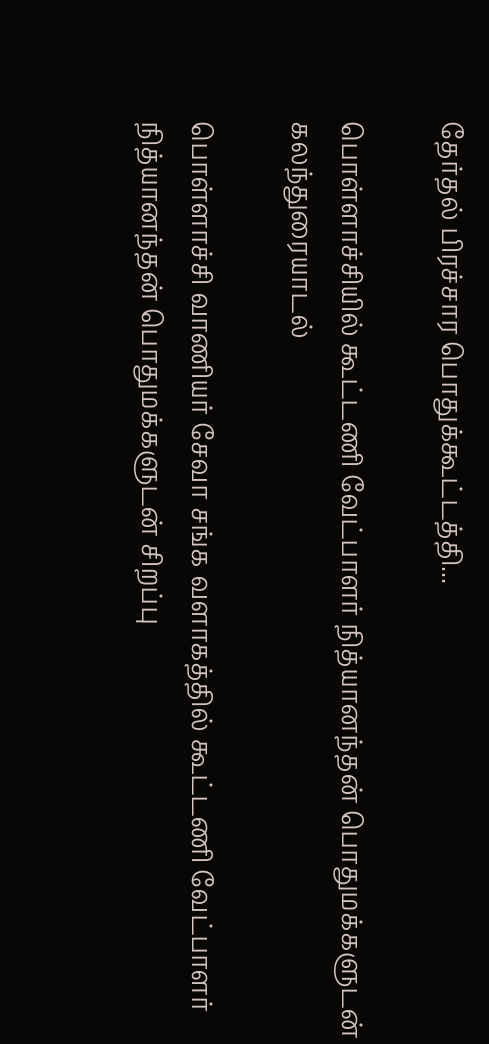தேர்தல் பிரச்சார பொதுக்கூட்டத்தி...

பொள்ளாச்சியில் கூட்டணி வேட்பாளர் நித்யானந்தன் பொதுமக்களுடன் கலந்துரையாடல்

பொள்ளாச்சி வாணியர் சேவா சங்க வளாகத்தில் கூட்டணி வேட்பாளர் நித்யானந்தன் பொதுமக்களுடன் சிறப்பு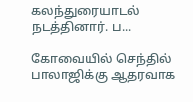கலந்துரையாடல் நடத்தினார். ப...

கோவையில் செந்தில் பாலாஜிக்கு ஆதரவாக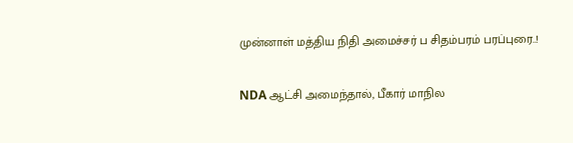முன்னாள் மத்திய நிதி அமைச்சர் ப சிதம்பரம் பரப்புரை..!

NDA ஆட்சி அமைந்தால், பீகார் மாநில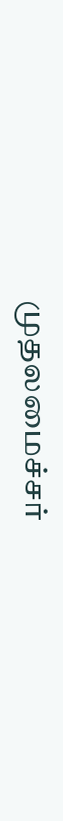முதலமைச்சர்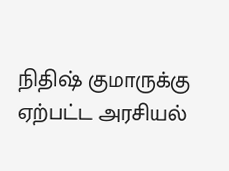நிதிஷ் குமாருக்கு ஏற்பட்ட அரசியல்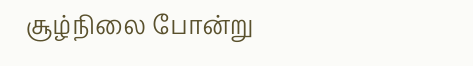சூழ்நிலை போன்று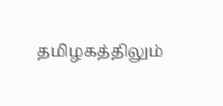தமிழகத்திலும்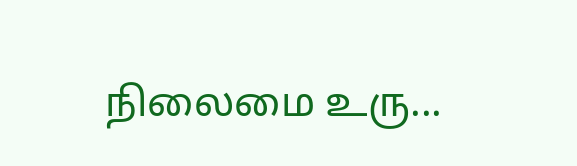நிலைமை உரு...